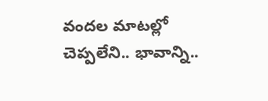వందల మాటల్లో చెప్పలేని.. భావాన్ని..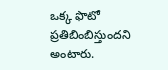ఒక్క ఫొటో ప్రతిబింబిస్తుందని అంటారు.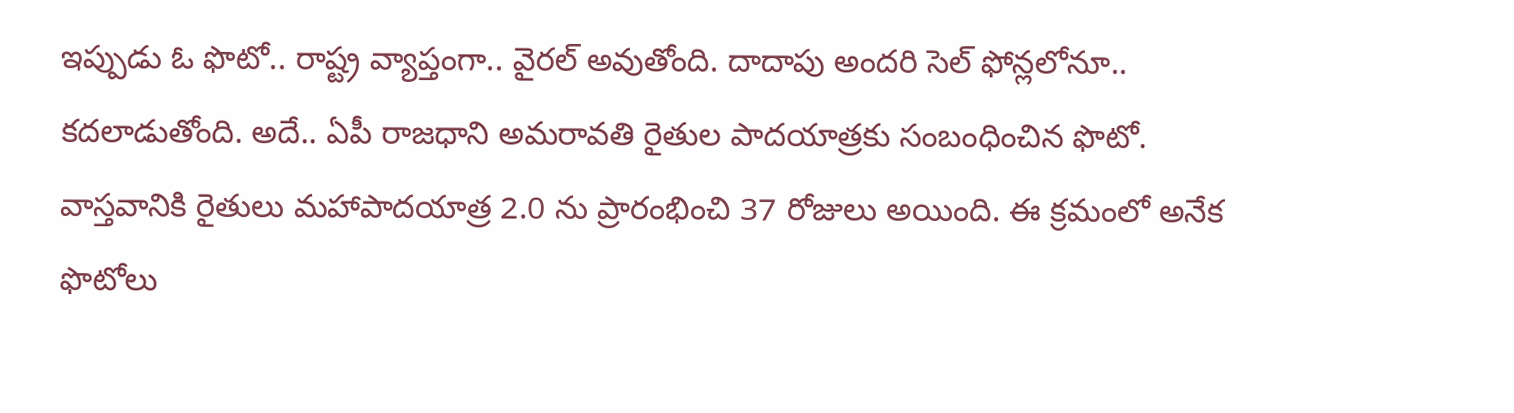ఇప్పుడు ఓ ఫొటో.. రాష్ట్ర వ్యాప్తంగా.. వైరల్ అవుతోంది. దాదాపు అందరి సెల్ ఫోన్లలోనూ.. కదలాడుతోంది. అదే.. ఏపీ రాజధాని అమరావతి రైతుల పాదయాత్రకు సంబంధించిన ఫొటో. వాస్తవానికి రైతులు మహాపాదయాత్ర 2.0 ను ప్రారంభించి 37 రోజులు అయింది. ఈ క్రమంలో అనేక ఫొటోలు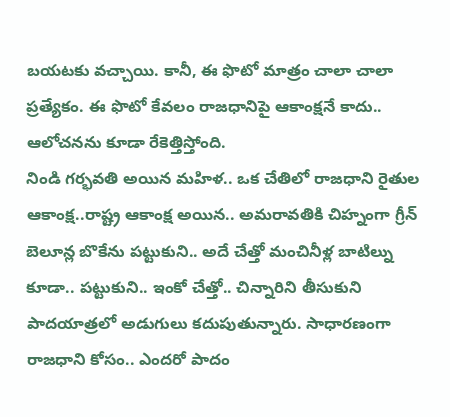బయటకు వచ్చాయి. కానీ, ఈ ఫొటో మాత్రం చాలా చాలా ప్రత్యేకం. ఈ ఫొటో కేవలం రాజధానిపై ఆకాంక్షనే కాదు.. ఆలోచనను కూడా రేకెత్తిస్తోంది.
నిండి గర్భవతి అయిన మహిళ.. ఒక చేతిలో రాజధాని రైతుల ఆకాంక్ష..రాష్ట్ర ఆకాంక్ష అయిన.. అమరావతికి చిహ్నంగా గ్రీన్ బెలూన్ల బొకేను పట్టుకుని.. అదే చేత్తో మంచినీళ్ల బాటిల్ను కూడా.. పట్టుకుని.. ఇంకో చేత్తో.. చిన్నారిని తీసుకుని పాదయాత్రలో అడుగులు కదుపుతున్నారు. సాధారణంగా రాజధాని కోసం.. ఎందరో పాదం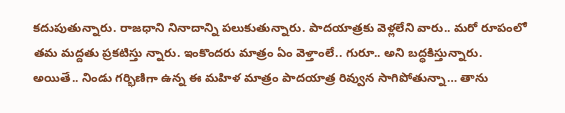కదుపుతున్నారు. రాజధాని నినాదాన్ని పలుకుతున్నారు. పాదయాత్రకు వెళ్లలేని వారు.. మరో రూపంలో తమ మద్దతు ప్రకటిస్తు న్నారు. ఇంకొందరు మాత్రం ఏం వెళ్తాంలే.. గురూ.. అని బద్ధకిస్తున్నారు.
అయితే.. నిండు గర్భిణిగా ఉన్న ఈ మహిళ మాత్రం పాదయాత్ర రివ్వున సాగిపోతున్నా… తాను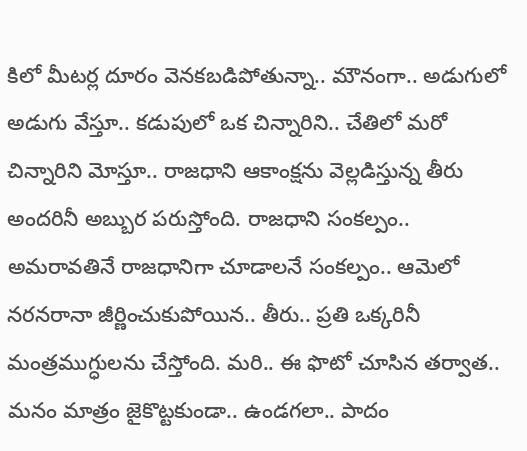కిలో మీటర్ల దూరం వెనకబడిపోతున్నా.. మౌనంగా.. అడుగులో అడుగు వేస్తూ.. కడుపులో ఒక చిన్నారిని.. చేతిలో మరో చిన్నారిని మోస్తూ.. రాజధాని ఆకాంక్షను వెల్లడిస్తున్న తీరు అందరినీ అబ్బుర పరుస్తోంది. రాజధాని సంకల్పం.. అమరావతినే రాజధానిగా చూడాలనే సంకల్పం.. ఆమెలో నరనరానా జీర్ణించుకుపోయిన.. తీరు.. ప్రతి ఒక్కరినీ మంత్రముగ్ధులను చేస్తోంది. మరి.. ఈ ఫొటో చూసిన తర్వాత.. మనం మాత్రం జైకొట్టకుండా.. ఉండగలా.. పాదం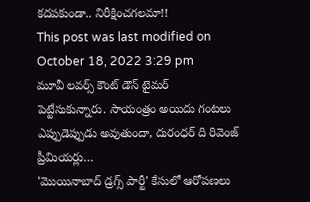కదపకుండా.. నిరీక్షించగలమా!!
This post was last modified on October 18, 2022 3:29 pm
మూవీ లవర్స్ కౌంట్ డౌన్ టైమర్ పెట్టేసుకున్నారు. సాయంత్రం అయిదు గంటలు ఎప్పుడెప్పుడు అవుతుందా, దురంధర్ ది రివెంజ్ ప్రీమియర్లు…
'మొయినాబాద్ డ్రగ్స్ పార్టీ' కేసులో ఆరోపణలు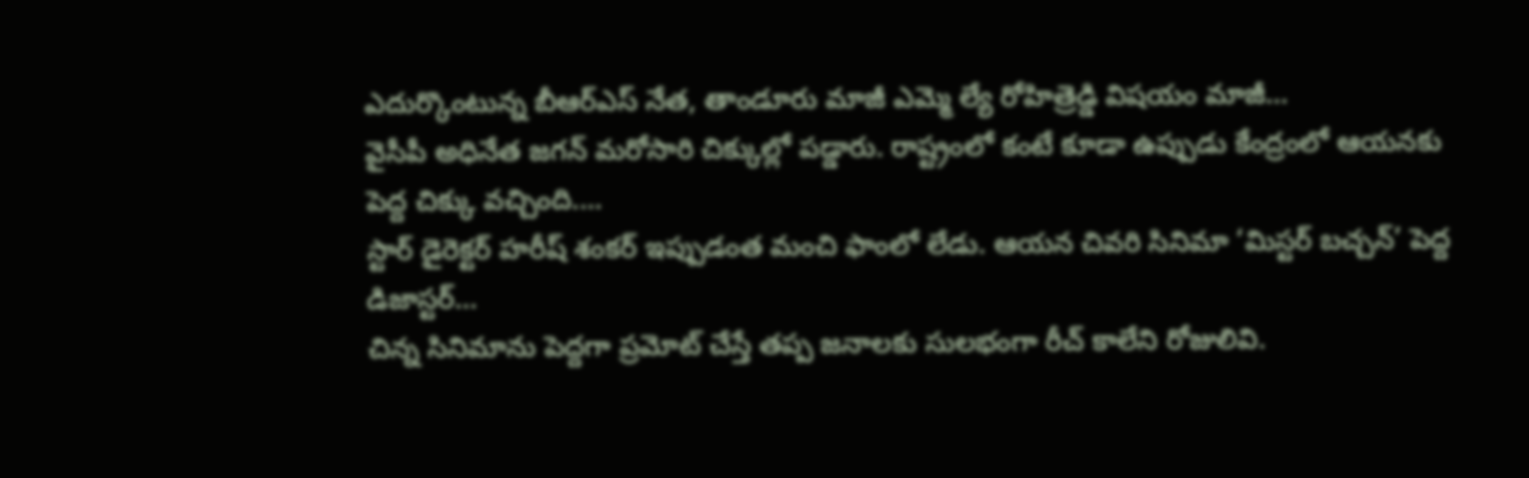ఎదుర్కొంటున్న బీఆర్ఎస్ నేత, తాండూరు మాజీ ఎమ్మె ల్యే రోహిత్రెడ్డి విషయం మాజీ…
వైసీపీ అధినేత జగన్ మరోసారి చిక్కుల్లో పడ్డారు. రాష్ట్రంలో కంటే కూడా ఉప్పుడు కేంద్రంలో ఆయనకు పెద్ద చిక్కు వచ్చింది.…
స్టార్ డైరెక్టర్ హరీష్ శంకర్ ఇప్పుడంత మంచి ఫాంలో లేడు. ఆయన చివరి సినిమా ‘మిస్టర్ బచ్చన్’ పెద్ద డిజాస్టర్…
చిన్న సినిమాను పెద్దగా ప్రమోట్ చేస్తే తప్ప జనాలకు సులభంగా రీచ్ కాలేని రోజులివి.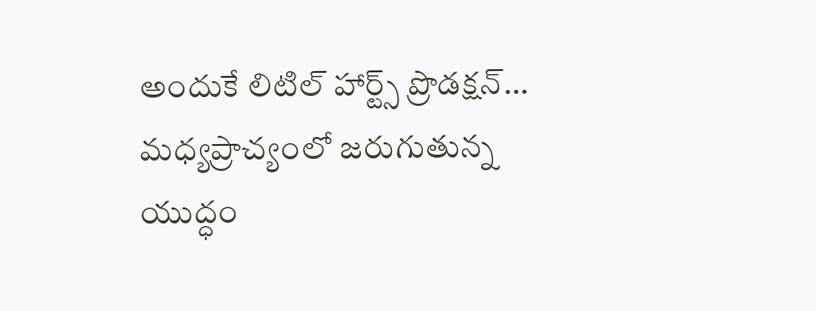అందుకే లిటిల్ హార్ట్స్ ప్రొడక్షన్…
మధ్యప్రాచ్యంలో జరుగుతున్న యుద్ధం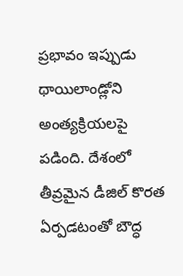ప్రభావం ఇప్పుడు థాయిలాండ్లోని అంత్యక్రియలపై పడింది. దేశంలో తీవ్రమైన డీజిల్ కొరత ఏర్పడటంతో బౌద్ధ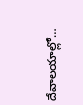దేవాలయాల్లో…